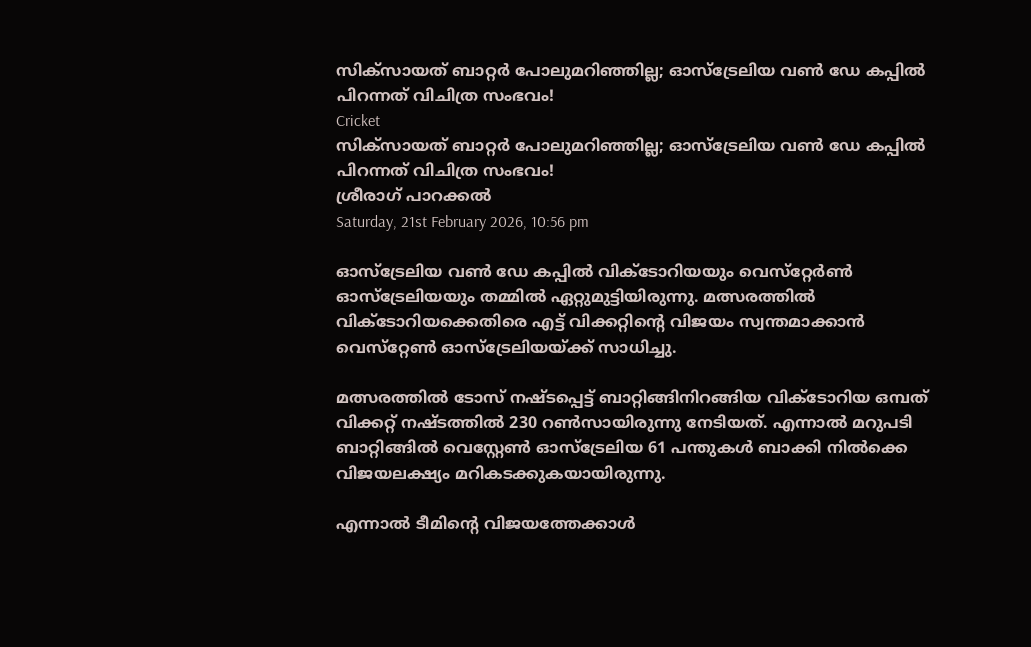സിക്‌സായത് ബാറ്റര്‍ പോലുമറിഞ്ഞില്ല; ഓസ്‌ട്രേലിയ വണ്‍ ഡേ കപ്പില്‍ പിറന്നത് വിചിത്ര സംഭവം!
Cricket
സിക്‌സായത് ബാറ്റര്‍ പോലുമറിഞ്ഞില്ല; ഓസ്‌ട്രേലിയ വണ്‍ ഡേ കപ്പില്‍ പിറന്നത് വിചിത്ര സംഭവം!
ശ്രീരാഗ് പാറക്കല്‍
Saturday, 21st February 2026, 10:56 pm

ഓസ്‌ട്രേലിയ വണ്‍ ഡേ കപ്പില്‍ വിക്ടോറിയയും വെസ്‌റ്റേര്‍ണ്‍ ഓസ്‌ട്രേലിയയും തമ്മില്‍ ഏറ്റുമുട്ടിയിരുന്നു. മത്സരത്തില്‍ വിക്ടോറിയക്കെതിരെ എട്ട് വിക്കറ്റിന്റെ വിജയം സ്വന്തമാക്കാന്‍ വെസ്‌റ്റേണ്‍ ഓസ്‌ട്രേലിയയ്ക്ക് സാധിച്ചു.

മത്സരത്തില്‍ ടോസ് നഷ്ടപ്പെട്ട് ബാറ്റിങ്ങിനിറങ്ങിയ വിക്ടോറിയ ഒമ്പത് വിക്കറ്റ് നഷ്ടത്തില്‍ 230 റണ്‍സായിരുന്നു നേടിയത്. എന്നാല്‍ മറുപടി ബാറ്റിങ്ങില്‍ വെസ്റ്റേണ്‍ ഓസ്‌ട്രേലിയ 61 പന്തുകള്‍ ബാക്കി നില്‍ക്കെ വിജയലക്ഷ്യം മറികടക്കുകയായിരുന്നു.

എന്നാല്‍ ടീമിന്റെ വിജയത്തേക്കാള്‍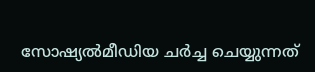സോഷ്യല്‍മീഡിയ ചര്‍ച്ച ചെയ്യുന്നത്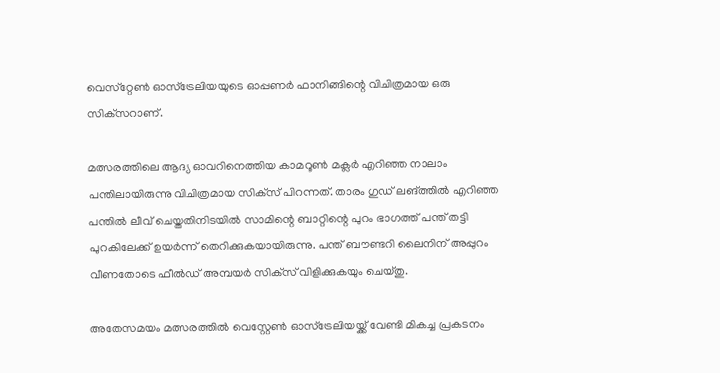വെസ്‌റ്റേണ്‍ ഓസ്‌ട്രേലിയയുടെ ഓപ്പണര്‍ ഫാനിങ്ങിന്റെ വിചിത്രമായ ഒരു സിക്‌സറാണ്.

മത്സരത്തിലെ ആദ്യ ഓവറിനെത്തിയ കാമറൂണ്‍ മക്ലര്‍ എറിഞ്ഞ നാലാം പന്തിലായിരുന്നു വിചിത്രമായ സിക്‌സ് പിറന്നത്. താരം ഗുഡ് ലങ്ത്തില്‍ എറിഞ്ഞ പന്തില്‍ ലീവ് ചെയ്തതിനിടയില്‍ സാമിന്റെ ബാറ്റിന്റെ പുറം ഭാഗത്ത് പന്ത് തട്ടി പുറകിലേക്ക് ഉയര്‍ന്ന് തെറിക്കുകയായിരുന്നു. പന്ത് ബൗണ്ടറി ലൈനിന് അപ്പുറം വീണതോടെ ഫീല്‍ഡ് അമ്പയര്‍ സിക്‌സ് വിളിക്കുകയും ചെയ്തു.

അതേസമയം മത്സരത്തില്‍ വെസ്റ്റേണ്‍ ഓസ്‌ട്രേലിയയ്ക്ക് വേണ്ടി മികച്ച പ്രകടനം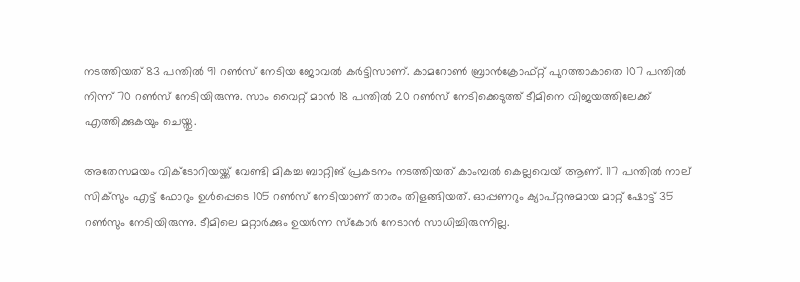നടത്തിയത് 83 പന്തില്‍ 91 റണ്‍സ് നേടിയ ജോവല്‍ കര്‍ട്ടിസാണ്. കാമറോണ്‍ ബ്രാന്‍ക്രോഫ്റ്റ് പുറത്താകാതെ 107 പന്തില്‍ നിന്ന് 70 റണ്‍സ് നേടിയിരുന്നു. സാം വൈറ്റ് മാന്‍ 18 പന്തില്‍ 20 റണ്‍സ് നേടിക്കെടുത്ത് ടീമിനെ വിജയത്തിലേക്ക് എത്തിക്കുകയും ചെയ്തു.

അതേസമയം വിക്ടോറിയയ്ക്ക് വേണ്ടി മികച്ച ബാറ്റിങ് പ്രകടനം നടത്തിയത് കാംമ്പല്‍ കെല്ലവെയ് ആണ്. 117 പന്തില്‍ നാല് സിക്‌സും എട്ട് ഫോറും ഉള്‍പ്പെടെ 105 റണ്‍സ് നേടിയാണ് താരം തിളങ്ങിയത്. ഓപ്പണറും ക്യാപ്റ്റനുമായ മാറ്റ് ഷോട്ട് 35 റണ്‍സും നേടിയിരുന്നു. ടീമിലെ മറ്റാര്‍ക്കും ഉയര്‍ന്ന സ്‌കോര്‍ നേടാന്‍ സാധിച്ചിരുന്നില്ല.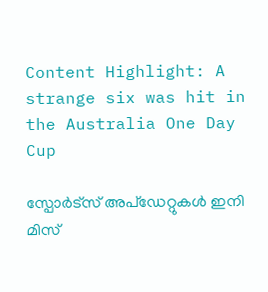Content Highlight: A strange six was hit in the Australia One Day Cup

സ്പോർട്സ് അപ്ഡേറ്റുകൾ ഇനി മിസ്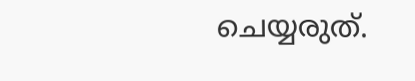ചെയ്യരുത്.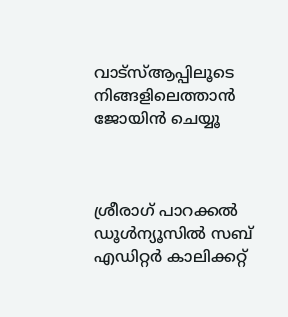വാട്സ്ആപ്പിലൂടെ നിങ്ങളിലെത്താൻ ജോയിൻ ചെയ്യൂ



ശ്രീരാഗ് പാറക്കല്‍
ഡൂള്‍ന്യൂസില്‍ സബ് എഡിറ്റര്‍ കാലിക്കറ്റ്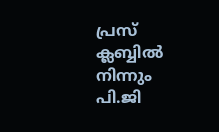പ്രസ് ക്ലബ്ബില്‍ നിന്നും പി.ജി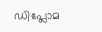ഡിപ്ലോമ